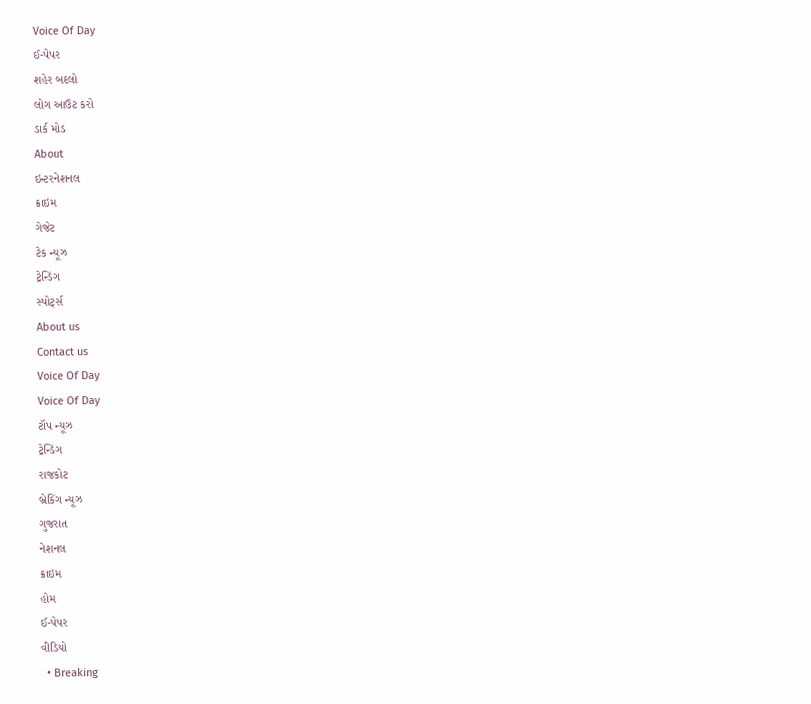Voice Of Day
ઈ-પેપર
શહેર બદલો
લોગ આઉટ કરો
ડાર્ક મોડ
About
ઇન્ટરનેશનલ
ક્રાઇમ
ગેજેટ
ટેક ન્યૂઝ
ટ્રેન્ડિંગ
સ્પોર્ટ્સ
About us
Contact us
Voice Of Day
Voice Of Day
ટૉપ ન્યૂઝ
ટ્રેન્ડિંગ
રાજકોટ
બ્રેકિંગ ન્યૂઝ
ગુજરાત
નેશનલ
ક્રાઇમ
હોમ
ઈ-પેપર
વીડિયો
  • Breaking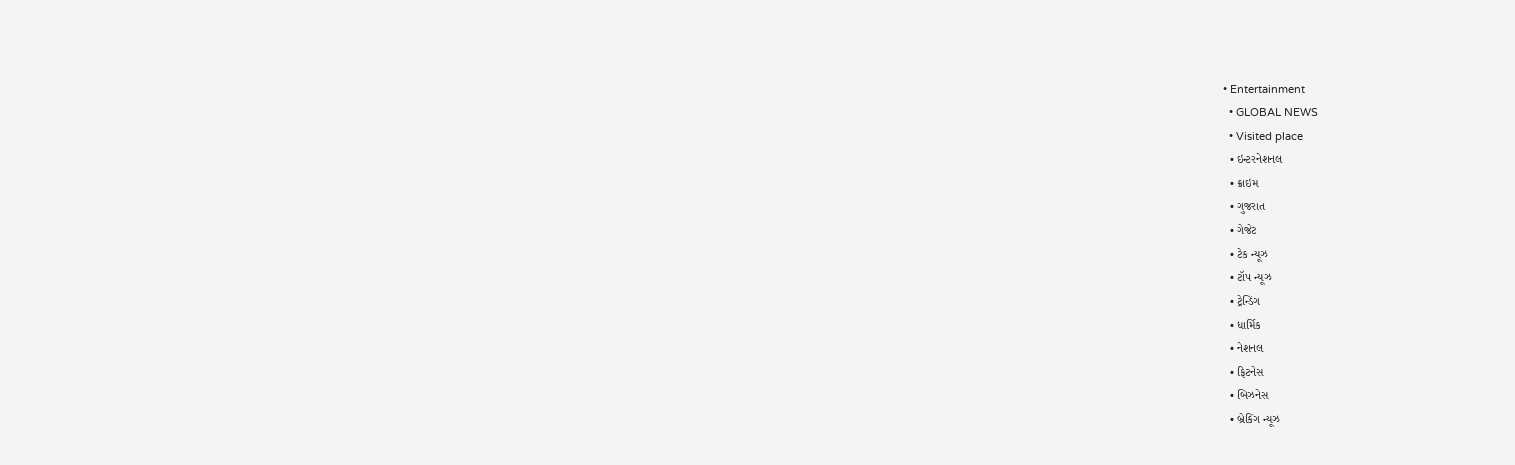• Entertainment
  • GLOBAL NEWS
  • Visited place
  • ઇન્ટરનેશનલ
  • ક્રાઇમ
  • ગુજરાત
  • ગેજેટ
  • ટેક ન્યૂઝ
  • ટૉપ ન્યૂઝ
  • ટ્રેન્ડિંગ
  • ધાર્મિક
  • નેશનલ
  • ફિટનેસ
  • બિઝનેસ
  • બ્રેકિંગ ન્યૂઝ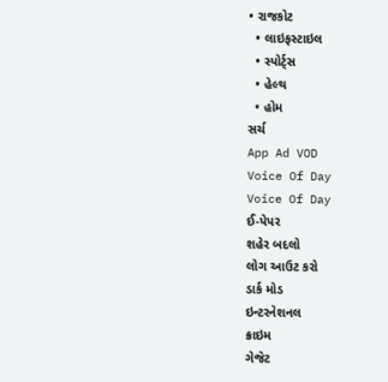• રાજકોટ
  • લાઇફસ્ટાઇલ
  • સ્પોર્ટ્સ
  • હેલ્થ
  • હોમ
સર્ચ
App Ad VOD
Voice Of Day
Voice Of Day
ઈ-પેપર
શહેર બદલો
લોગ આઉટ કરો
ડાર્ક મોડ
ઇન્ટરનેશનલ
ક્રાઇમ
ગેજેટ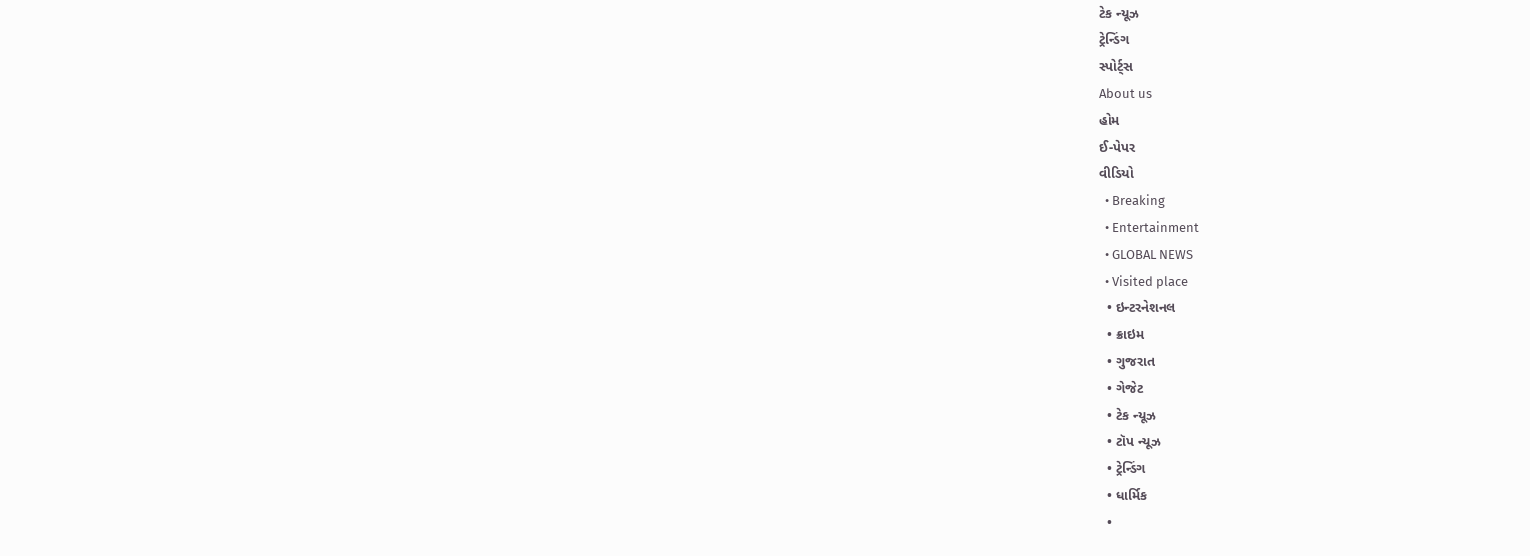ટેક ન્યૂઝ
ટ્રેન્ડિંગ
સ્પોર્ટ્સ
About us
હોમ
ઈ-પેપર
વીડિયો
  • Breaking
  • Entertainment
  • GLOBAL NEWS
  • Visited place
  • ઇન્ટરનેશનલ
  • ક્રાઇમ
  • ગુજરાત
  • ગેજેટ
  • ટેક ન્યૂઝ
  • ટૉપ ન્યૂઝ
  • ટ્રેન્ડિંગ
  • ધાર્મિક
  •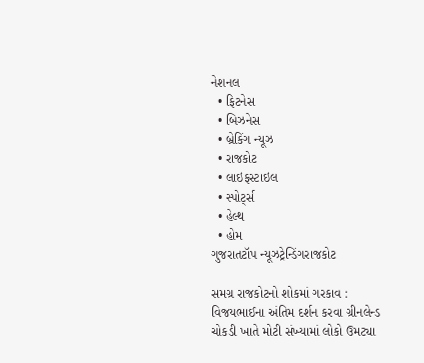નેશનલ
  • ફિટનેસ
  • બિઝનેસ
  • બ્રેકિંગ ન્યૂઝ
  • રાજકોટ
  • લાઇફસ્ટાઇલ
  • સ્પોર્ટ્સ
  • હેલ્થ
  • હોમ
ગુજરાતટૉપ ન્યૂઝટ્રેન્ડિંગરાજકોટ

સમગ્ર રાજકોટનો શોકમાં ગરકાવ : વિજયભાઈના અંતિમ દર્શન કરવા ગ્રીનલેન્ડ ચોકડી ખાતે મોટી સંખ્યામાં લોકો ઉમટ્યા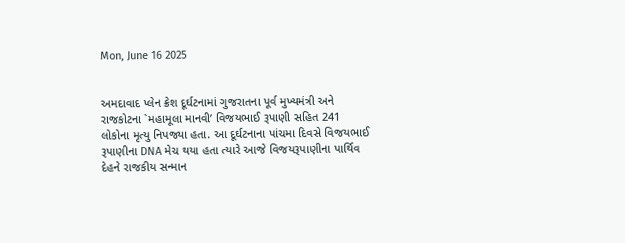Mon, June 16 2025


અમદાવાદ પ્લેન ક્રેશ દૂર્ઘટનામાં ગુજરાતના પૂર્વ મુખ્યમંત્રી અને રાજકોટના `મહામૂલા માનવી’ વિજયભાઈ રૂપાણી સહિત 241 લોકોના મૃત્યુ નિપજ્યા હતા. આ દૂર્ઘટનાના પાંચમા દિવસે વિજયભાઈ રૂપાણીના DNA મેચ થયા હતા ત્યારે આજે વિજયરૂપાણીના પાર્થિવ દેહને રાજકીય સન્માન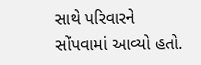સાથે પરિવારને સોંપવામાં આવ્યો હતો.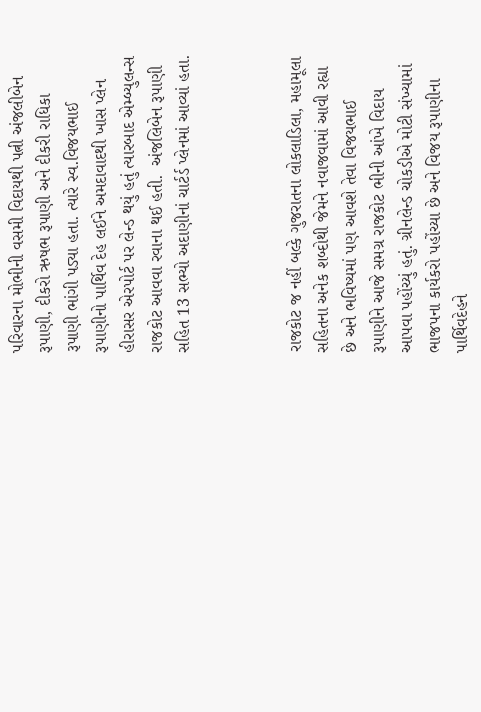પરિવારના મોભીની વસમી વિદાયથી પત્ની અંજલીબેન રૂપાણી, દીકરો ઋષભ રૂપાણી અને દીકરી રાધિકા રૂપાણી ભાંગી પડ્યા હતા. ત્યારે સ્વ.વિજયભાઈ રૂપાણીનો પાર્થિવ દેહ લઈને અમદાવાદથી ખાસ પ્લેન હીરાસર એરપોર્ટ પર લેન્ડ થયું હતું ત્યારબાદ એમ્બ્યુલન્સ રાજકોટ આવવા રવાના થઈ હતી.  અંજલિબેન રૂપાણી સહિત 13 સભ્યો અદાણીનાં ચાર્ટર્ડ પ્લેનમાં આવ્યાં હતા.



રાજકોટ જ નહીં બલ્કે ગુજરાતના લોકલાડિલા, મહામૂલા સહિતના અનેક શબ્દોથી જેમને નવાજવામાં આવી રહ્યા છે અને ભવિષ્યમાં પણ આવશે તેવા વિજયભાઈ રૂપાણીને આજે સમગ્ર રાજકોટ ભીની આંખે વિદાય આપવા પહોંચ્યું હતું. ગ્રીનલેન્ડ ચોકડીએ મોટી સંખ્યામાં ભાજપના કાર્યકરો પહોંચ્યા છે અને વિજય રૂપાણીના પાર્થિવદેહને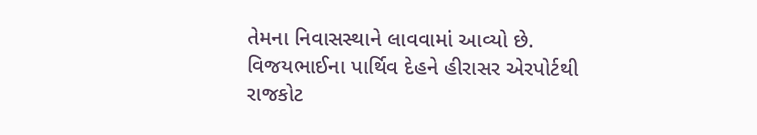તેમના નિવાસસ્થાને લાવવામાં આવ્યો છે. વિજયભાઈના પાર્થિવ દેહને હીરાસર એરપોર્ટથી રાજકોટ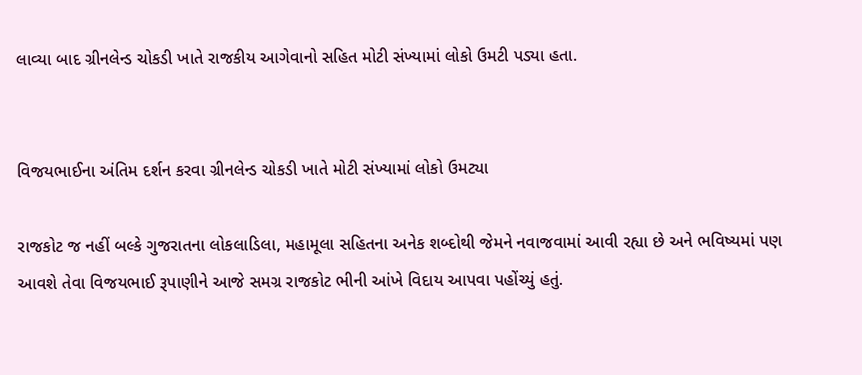લાવ્યા બાદ ગ્રીનલેન્ડ ચોકડી ખાતે રાજકીય આગેવાનો સહિત મોટી સંખ્યામાં લોકો ઉમટી પડ્યા હતા.


વિજયભાઈના અંતિમ દર્શન કરવા ગ્રીનલેન્ડ ચોકડી ખાતે મોટી સંખ્યામાં લોકો ઉમટ્યા

રાજકોટ જ નહીં બલ્કે ગુજરાતના લોકલાડિલા, મહામૂલા સહિતના અનેક શબ્દોથી જેમને નવાજવામાં આવી રહ્યા છે અને ભવિષ્યમાં પણ આવશે તેવા વિજયભાઈ રૂપાણીને આજે સમગ્ર રાજકોટ ભીની આંખે વિદાય આપવા પહોંચ્યું હતું.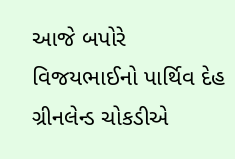આજે બપોરે વિજયભાઈનો પાર્થિવ દેહ ગ્રીનલેન્ડ ચોકડીએ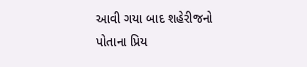આવી ગયા બાદ શહેરીજનો પોતાના પ્રિય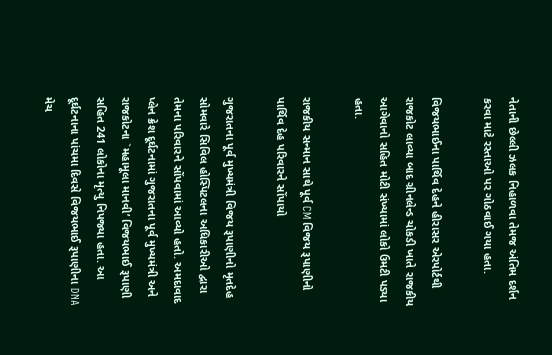નેતાની છેલ્લી ઝલક નિહાળવા તેમજ અંતિમ દર્શન કરવા માટે રસ્તાઓ પર ગોઠવાઈ ગયા હતા.

વિજયભાઈના પાર્થિવ દેહને હીરાસર એરપોર્ટથી રાજકોટ લાવ્યા બાદ ગ્રીનલેન્ડ ચોકડી ખાતે રાજકીય આગેવાનો સહિત મોટી સંખ્યામાં લોકો ઉમટી પડ્યા હતા.

રાજકીય સન્માન સાથે પૂર્વ CM વિજય રૂપાણીનો પાર્થિવ દેહ પરિવારને સોંપાયો

ગુજરાતના પૂર્વ મુખ્યમંત્રી વિજય રૂપાણીનો મૃતદેહ સોમવારે સિવિલ હોસ્પિટલના અધિકારીઓ દ્વારા તેમના પરિવારને સોંપવામાં આવ્યો હતો. અમદાવાદ પ્લેન ક્રેશ દૂર્ઘટનામાં ગુજરાતના પૂર્વ મુખ્યમંત્રી અને રાજકોટના `મહામૂલા માનવી’ વિજયભાઈ રૂપાણી સહિત 241 લોકોના મૃત્યુ નિપજ્યા હતા. આ દૂર્ઘટનાના પાંચમા દિવસે વિજયભાઈ રૂપાણીના DNA મેચ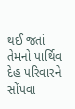થઈ જતાં તેમનો પાર્થિવ દેહ પરિવારને સોંપવા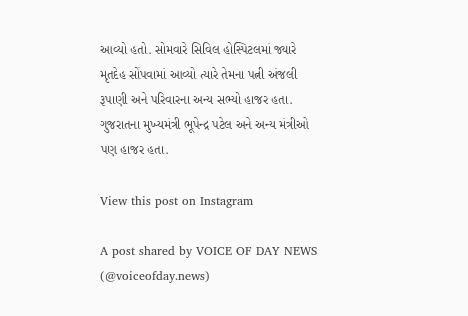આવ્યો હતો. સોમવારે સિવિલ હોસ્પિટલમાં જ્યારે મૃતદેહ સોંપવામાં આવ્યો ત્યારે તેમના પત્ની અંજલી રૂપાણી અને પરિવારના અન્ય સભ્યો હાજર હતા. ગુજરાતના મુખ્યમંત્રી ભૂપેન્દ્ર પટેલ અને અન્ય મંત્રીઓ પણ હાજર હતા.

View this post on Instagram

A post shared by VOICE OF DAY NEWS (@voiceofday.news)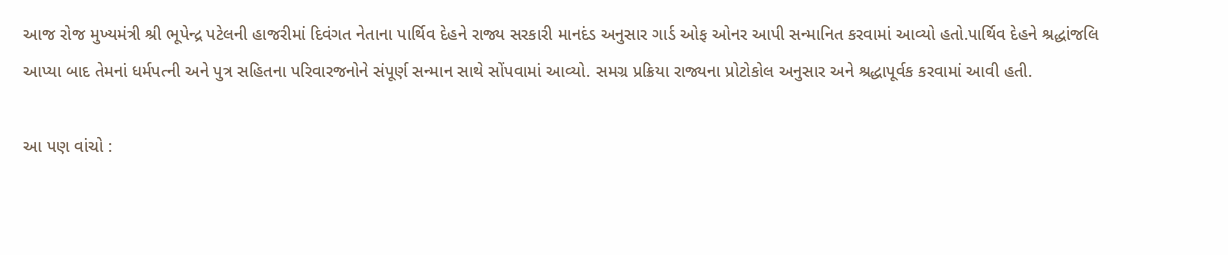આજ રોજ મુખ્યમંત્રી શ્રી ભૂપેન્દ્ર પટેલની હાજરીમાં દિવંગત નેતાના પાર્થિવ દેહને રાજ્ય સરકારી માનદંડ અનુસાર ગાર્ડ ઓફ ઓનર આપી સન્માનિત કરવામાં આવ્યો હતો.પાર્થિવ દેહને શ્રદ્ધાંજલિ આપ્યા બાદ તેમનાં ધર્મપત્ની અને પુત્ર સહિતના પરિવારજનોને સંપૂર્ણ સન્માન સાથે સોંપવામાં આવ્યો. સમગ્ર પ્રક્રિયા રાજ્યના પ્રોટોકોલ અનુસાર અને શ્રદ્ધાપૂર્વક કરવામાં આવી હતી.

આ પણ વાંચો :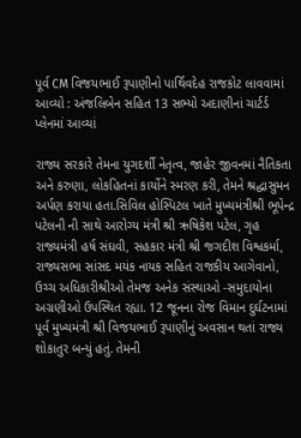પૂર્વ CM વિજયભાઈ રૂપાણીનો પાર્થિવદેહ રાજકોટ લાવવામાં આવ્યો : અંજલિબેન સહિત 13 સભ્યો અદાણીનાં ચાર્ટર્ડ પ્લેનમાં આવ્યાં

રાજ્ય સરકારે તેમના યુગદર્શી નેતૃત્વ, જાહેર જીવનમાં નૈતિકતા અને કરુણા, લોકહિતનાં કાર્યોને સ્મરણ કરી, તેમને શ્રદ્ધાસુમન અર્પણ કરાયા હતા.સિવિલ હોસ્પિટલ ખાતે મુખ્યમંત્રીશ્રી ભૂપેન્દ્ર પટેલની ની સાથે આરોગ્ય મંત્રી શ્રી ઋષિકેશ પટેલ, ગૃહ રાજ્યમંત્રી હર્ષ સંઘવી, સહકાર મંત્રી શ્રી જગદીશ વિશ્વકર્મા, રાજ્યસભા સાંસદ મયંક નાયક સહિત રાજકીય આગેવાનો, ઉચ્ચ અધિકારીશ્રીઓ તેમજ અનેક સંસ્થાઓ -સમુદાયોના અગ્રણીઓ ઉપસ્થિત રહ્યા. 12 જૂનના રોજ વિમાન દુર્ઘટનામાં પૂર્વ મુખ્યમંત્રી શ્રી વિજયભાઈ રૂપાણીનું અવસાન થતાં રાજ્ય શોકાતુર બન્યું હતું. તેમની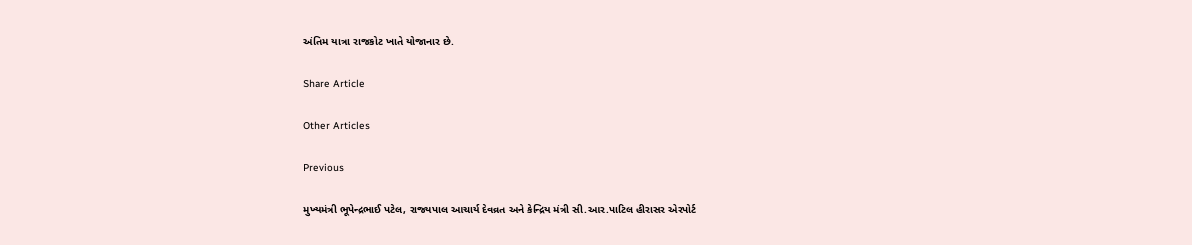અંતિમ યાત્રા રાજકોટ ખાતે યોજાનાર છે.

Share Article

Other Articles

Previous

મુખ્યમંત્રી ભૂપેન્દ્રભાઈ પટેલ, રાજ્યપાલ આચાર્ય દેવવ્રત અને કેન્દ્રિય મંત્રી સી.આર.પાટિલ હીરાસર એરપોર્ટ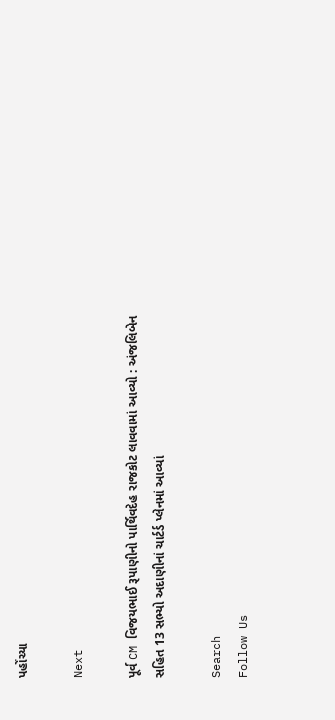પહોંચ્યા

Next

પૂર્વ CM વિજયભાઈ રૂપાણીનો પાર્થિવદેહ રાજકોટ લાવવામાં આવ્યો : અંજલિબેન સહિત 13 સભ્યો અદાણીનાં ચાર્ટર્ડ પ્લેનમાં આવ્યાં

Search
Follow Us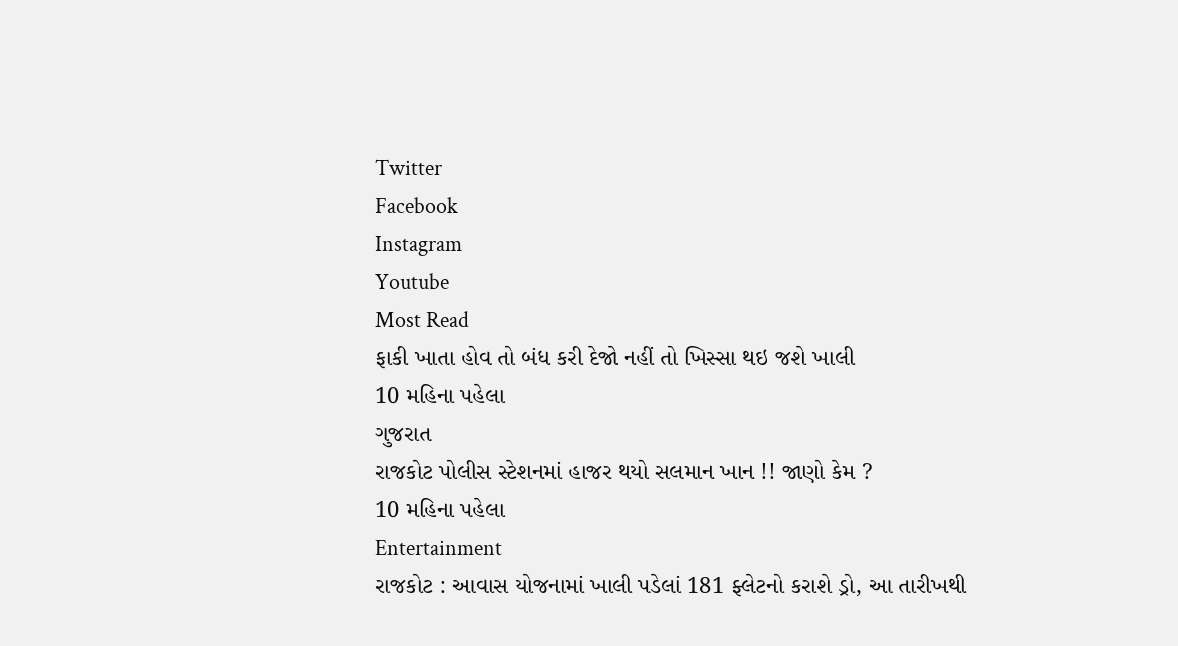Twitter
Facebook
Instagram
Youtube
Most Read
ફાકી ખાતા હોવ તો બંધ કરી દેજો નહીં તો ખિસ્સા થઇ જશે ખાલી
10 મહિના પહેલા
ગુજરાત
રાજકોટ પોલીસ સ્ટેશનમાં હાજર થયો સલમાન ખાન !! જાણો કેમ ?
10 મહિના પહેલા
Entertainment
રાજકોટ : આવાસ યોજનામાં ખાલી પડેલાં 181 ફ્લેટનો કરાશે ડ્રો, આ તારીખથી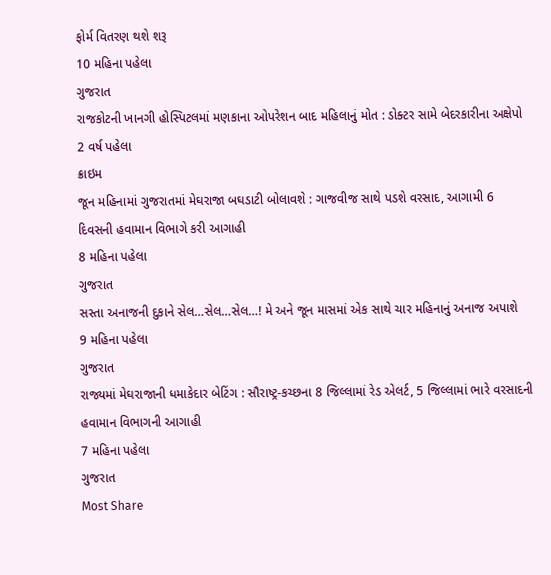ફોર્મ વિતરણ થશે શરૂ
10 મહિના પહેલા
ગુજરાત
રાજકોટની ખાનગી હોસ્પિટલમાં મણકાના ઓપરેશન બાદ મહિલાનું મોત : ડોક્ટર સામે બેદરકારીના અક્ષેપો
2 વર્ષ પહેલા
ક્રાઇમ
જૂન મહિનામાં ગુજરાતમાં મેઘરાજા બઘડાટી બોલાવશે : ગાજવીજ સાથે પડશે વરસાદ, આગામી 6 દિવસની હવામાન વિભાગે કરી આગાહી
8 મહિના પહેલા
ગુજરાત
સસ્તા અનાજની દુકાને સેલ…સેલ…સેલ…! મે અને જૂન માસમાં એક સાથે ચાર મહિનાનું અનાજ અપાશે
9 મહિના પહેલા
ગુજરાત
રાજ્યમાં મેઘરાજાની ધમાકેદાર બેટિંગ : સૌરાષ્ટ્ર-કચ્છના 8 જિલ્લામાં રેડ એલર્ટ, 5 જિલ્લામાં ભારે વરસાદની હવામાન વિભાગની આગાહી
7 મહિના પહેલા
ગુજરાત
Most Share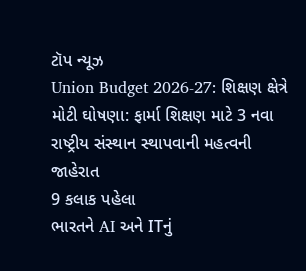ટૉપ ન્યૂઝ
Union Budget 2026-27: શિક્ષણ ક્ષેત્રે મોટી ઘોષણા: ફાર્મા શિક્ષણ માટે 3 નવા રાષ્ટ્રીય સંસ્થાન સ્થાપવાની મહત્વની જાહેરાત
9 કલાક પહેલા
ભારતને AI અને ITનું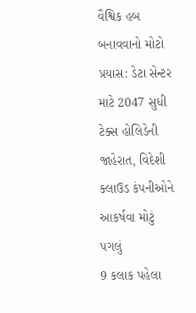વૈશ્વિક હબ બનાવવાનો મોટો પ્રયાસ: ડેટા સેન્ટર માટે 2047 સુધી ટેક્સ હોલિડેની જાહેરાત, વિદેશી ક્લાઉડ કંપનીઓને આકર્ષવા મોટું પગલું
9 કલાક પહેલા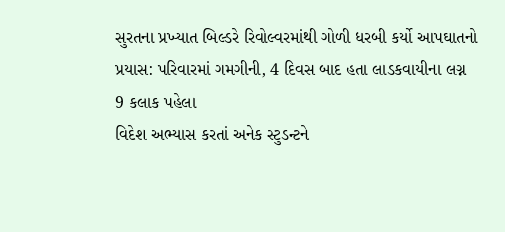સુરતના પ્રખ્યાત બિલ્ડરે રિવોલ્વરમાંથી ગોળી ધરબી કર્યો આપઘાતનો પ્રયાસ: પરિવારમાં ગમગીની, 4 દિવસ બાદ હતા લાડકવાયીના લગ્ન
9 કલાક પહેલા
વિદેશ અભ્યાસ કરતાં અનેક સ્ટુડન્ટને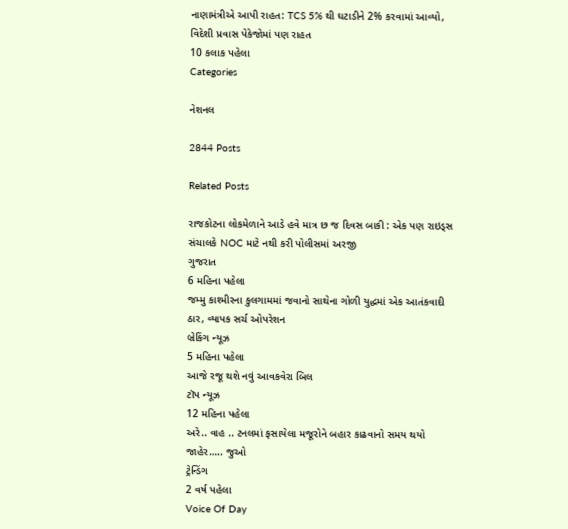નાણામંત્રીએ આપી રાહત: TCS 5% થી ઘટાડીને 2% કરવામાં આવ્યો, વિદેશી પ્રવાસ પેકેજોમાં પણ રાહત
10 કલાક પહેલા
Categories

નેશનલ

2844 Posts

Related Posts

રાજકોટના લોકમેળાને આડે હવે માત્ર છ જ દિવસ બાકી : એક પણ રાઇડ્સ સંચાલકે NOC માટે નથી કરી પોલીસમાં અરજી
ગુજરાત
6 મહિના પહેલા
જમ્મુ કાશ્મીરના કુલગામમાં જવાનો સાથેના ગોળી યુદ્ધમાં એક આતંકવાદી ઠાર, વ્યાપક સર્ચ ઓપરેશન
બ્રેકિંગ ન્યૂઝ
5 મહિના પહેલા
આજે રજૂ થશે નવું આવકવેરા બિલ
ટૉપ ન્યૂઝ
12 મહિના પહેલા
અરે.. વાહ .. ટનલમાં ફસાયેલા મજૂરોને બહાર કાઢવાનો સમય થયો જાહેર….. જુઓ
ટ્રેન્ડિંગ
2 વર્ષ પહેલા
Voice Of Day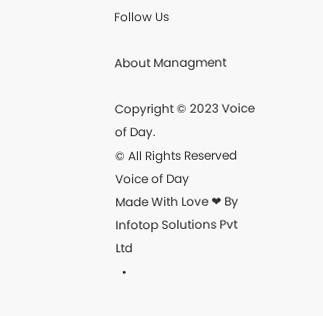Follow Us

About Managment

Copyright © 2023 Voice of Day.
© All Rights Reserved Voice of Day
Made With Love ❤ By Infotop Solutions Pvt Ltd
  •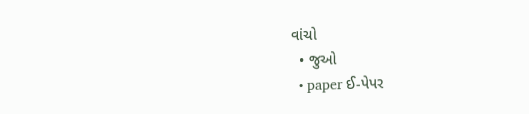વાંચો
  • જુઓ
  • paper ઈ-પેપર